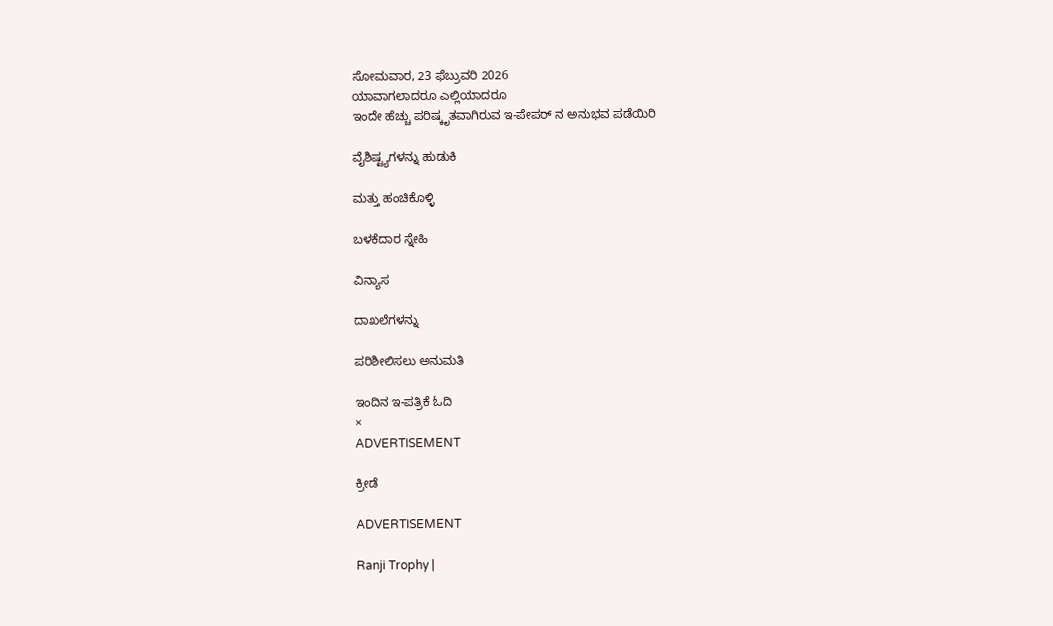ಸೋಮವಾರ, 23 ಫೆಬ್ರುವರಿ 2026
ಯಾವಾಗಲಾದರೂ ಎಲ್ಲಿಯಾದರೂ
ಇಂದೇ ಹೆಚ್ಚು ಪರಿಷ್ಕೃತವಾಗಿರುವ ಇ-ಪೇಪರ್ ನ ಅನುಭವ ಪಡೆಯಿರಿ

ವೈಶಿಷ್ಟ್ಯಗಳನ್ನು ಹುಡುಕಿ

ಮತ್ತು ಹಂಚಿಕೊಳ್ಳಿ

ಬಳಕೆದಾರ ಸ್ನೇಹಿ

ವಿನ್ಯಾಸ

ದಾಖಲೆಗಳನ್ನು

ಪರಿಶೀಲಿಸಲು ಅನುಮತಿ

ಇಂದಿನ ಇ-ಪತ್ರಿಕೆ ಓದಿ
×
ADVERTISEMENT

ಕ್ರೀಡೆ

ADVERTISEMENT

Ranji Trophy |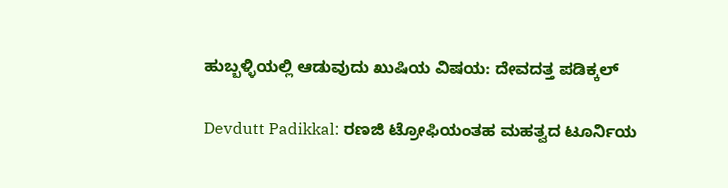ಹುಬ್ಬಳ್ಳಿಯಲ್ಲಿ ಆಡುವುದು ಖುಷಿಯ ವಿಷಯ: ದೇವದತ್ತ ಪಡಿಕ್ಕಲ್

Devdutt Padikkal: ರಣಜಿ ಟ್ರೋಫಿಯಂತಹ ಮಹತ್ವದ ಟೂರ್ನಿಯ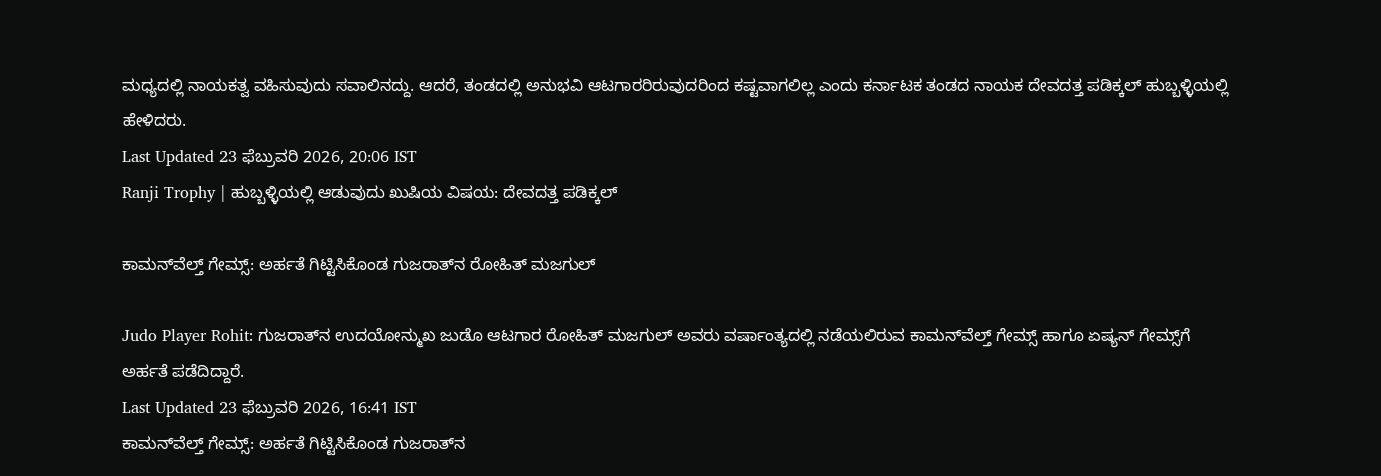ಮಧ್ಯದಲ್ಲಿ ನಾಯಕತ್ವ ವಹಿಸುವುದು ಸವಾಲಿನದ್ದು. ಆದರೆ, ತಂಡದಲ್ಲಿ ಅನುಭವಿ ಆಟಗಾರರಿರುವುದರಿಂದ ಕಷ್ಟವಾಗಲಿಲ್ಲ ಎಂದು ಕರ್ನಾಟಕ ತಂಡದ ನಾಯಕ ದೇವದತ್ತ ಪಡಿಕ್ಕಲ್ ಹುಬ್ಬಳ್ಳಿಯಲ್ಲಿ ಹೇಳಿದರು.
Last Updated 23 ಫೆಬ್ರುವರಿ 2026, 20:06 IST
Ranji Trophy | ಹುಬ್ಬಳ್ಳಿಯಲ್ಲಿ ಆಡುವುದು ಖುಷಿಯ ವಿಷಯ: ದೇವದತ್ತ ಪಡಿಕ್ಕಲ್

ಕಾಮನ್‌ವೆಲ್ತ್‌ ಗೇಮ್ಸ್‌: ಅರ್ಹತೆ ಗಿಟ್ಟಿಸಿಕೊಂಡ ಗುಜರಾತ್‌ನ ರೋಹಿತ್‌ ಮಜಗುಲ್‌

Judo Player Rohit: ಗುಜರಾತ್‌ನ ಉದಯೋನ್ಮುಖ ಜುಡೊ ಆಟಗಾರ ರೋಹಿತ್‌ ಮಜಗುಲ್‌ ಅವರು ವರ್ಷಾಂತ್ಯದಲ್ಲಿ ನಡೆಯಲಿರುವ ಕಾಮನ್‌ವೆಲ್ತ್‌ ಗೇಮ್ಸ್‌ ಹಾಗೂ ಏಷ್ಯನ್‌ ಗೇಮ್ಸ್‌ಗೆ ಅರ್ಹತೆ ಪಡೆದಿದ್ದಾರೆ.
Last Updated 23 ಫೆಬ್ರುವರಿ 2026, 16:41 IST
ಕಾಮನ್‌ವೆಲ್ತ್‌ ಗೇಮ್ಸ್‌: ಅರ್ಹತೆ ಗಿಟ್ಟಿಸಿಕೊಂಡ ಗುಜರಾತ್‌ನ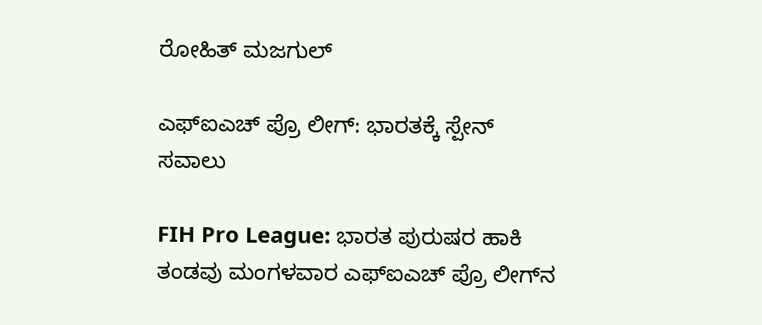ರೋಹಿತ್‌ ಮಜಗುಲ್‌

ಎಫ್‌ಐಎಚ್ ಪ್ರೊ ಲೀಗ್‌: ಭಾರತಕ್ಕೆ ಸ್ಪೇನ್ ಸವಾಲು

FIH Pro League: ಭಾರತ ಪುರುಷರ ಹಾಕಿ ತಂಡವು ಮಂಗಳವಾರ ಎಫ್‌ಐಎಚ್ ಪ್ರೊ ಲೀಗ್‌ನ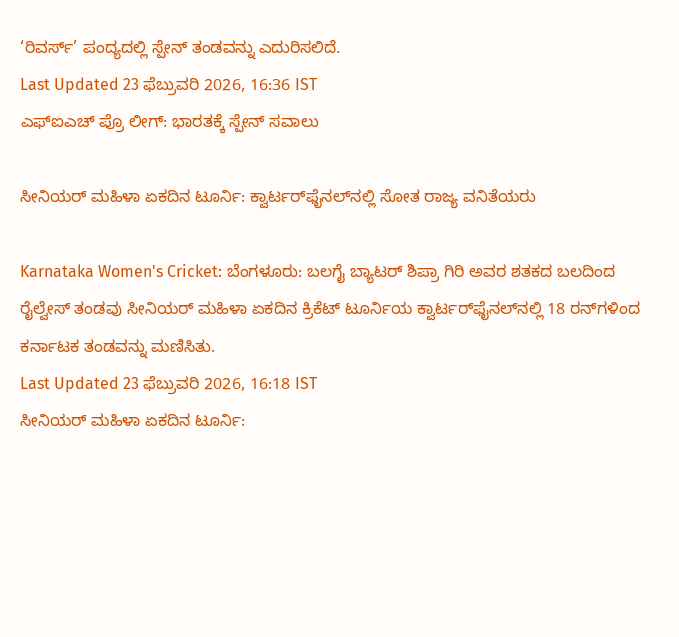‘ರಿವರ್ಸ್‌’ ಪಂದ್ಯದಲ್ಲಿ ಸ್ಪೇನ್‌ ತಂಡವನ್ನು ಎದುರಿಸಲಿದೆ.
Last Updated 23 ಫೆಬ್ರುವರಿ 2026, 16:36 IST
ಎಫ್‌ಐಎಚ್ ಪ್ರೊ ಲೀಗ್‌: ಭಾರತಕ್ಕೆ ಸ್ಪೇನ್ ಸವಾಲು

ಸೀನಿಯರ್‌ ಮಹಿಳಾ ಏಕದಿನ ಟೂರ್ನಿ: ಕ್ವಾರ್ಟರ್‌ಫೈನಲ್‌ನಲ್ಲಿ ಸೋತ ರಾಜ್ಯ ವನಿತೆಯರು

Karnataka Women's Cricket: ಬೆಂಗಳೂರು: ಬಲಗೈ ಬ್ಯಾಟರ್‌ ಶಿಪ್ರಾ ಗಿರಿ ಅವರ ಶತಕದ ಬಲದಿಂದ ರೈಲ್ವೇಸ್ ತಂಡವು ಸೀನಿಯರ್‌ ಮಹಿಳಾ ಏಕದಿನ ಕ್ರಿಕೆಟ್‌ ಟೂರ್ನಿಯ ಕ್ವಾರ್ಟರ್‌ಫೈನಲ್‌ನಲ್ಲಿ 18 ರನ್‌ಗಳಿಂದ ಕರ್ನಾಟಕ ತಂಡವನ್ನು ಮಣಿಸಿತು.
Last Updated 23 ಫೆಬ್ರುವರಿ 2026, 16:18 IST
ಸೀನಿಯರ್‌ ಮಹಿಳಾ ಏಕದಿನ ಟೂರ್ನಿ: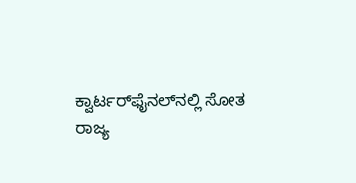ಕ್ವಾರ್ಟರ್‌ಫೈನಲ್‌ನಲ್ಲಿ ಸೋತ ರಾಜ್ಯ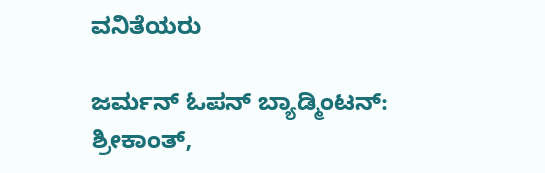ವನಿತೆಯರು

ಜರ್ಮನ್‌ ಓಪನ್‌ ಬ್ಯಾಡ್ಮಿಂಟನ್‌: ಶ್ರೀಕಾಂತ್‌,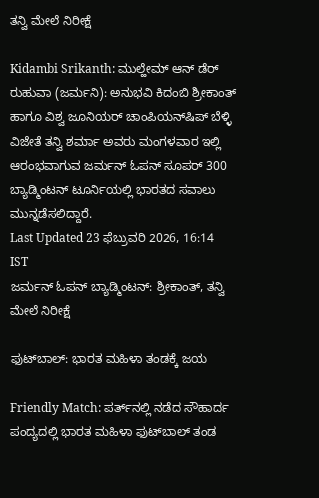ತನ್ವಿ ಮೇಲೆ ನಿರೀಕ್ಷೆ

Kidambi Srikanth: ಮುಲ್ಹೇಮ್ ಆನ್ ಡೆರ್ ರುಹುವಾ (ಜರ್ಮನಿ): ಅನುಭವಿ ಕಿದಂಬಿ ಶ್ರೀಕಾಂತ್‌ ಹಾಗೂ ವಿಶ್ವ ಜೂನಿಯರ್‌ ಚಾಂಪಿಯನ್‌ಷಿಪ್‌ ಬೆಳ್ಳಿ ವಿಜೇತೆ ತನ್ವಿ ಶರ್ಮಾ ಅವರು ಮಂಗಳವಾರ ಇಲ್ಲಿ ಆರಂಭವಾಗುವ ಜರ್ಮನ್‌ ಓಪನ್‌ ಸೂಪರ್‌ 300 ಬ್ಯಾಡ್ಮಿಂಟನ್‌ ಟೂರ್ನಿಯಲ್ಲಿ ಭಾರತದ ಸವಾಲು ಮುನ್ನಡೆಸಲಿದ್ದಾರೆ.
Last Updated 23 ಫೆಬ್ರುವರಿ 2026, 16:14 IST
ಜರ್ಮನ್‌ ಓಪನ್‌ ಬ್ಯಾಡ್ಮಿಂಟನ್‌: ಶ್ರೀಕಾಂತ್‌, ತನ್ವಿ ಮೇಲೆ ನಿರೀಕ್ಷೆ

ಫುಟ್‌ಬಾಲ್‌: ಭಾರತ ಮಹಿಳಾ ತಂಡಕ್ಕೆ ಜಯ

Friendly Match: ಪರ್ತ್‌ನಲ್ಲಿ ನಡೆದ ಸೌಹಾರ್ದ ಪಂದ್ಯದಲ್ಲಿ ಭಾರತ ಮಹಿಳಾ ಫುಟ್‌ಬಾಲ್ ತಂಡ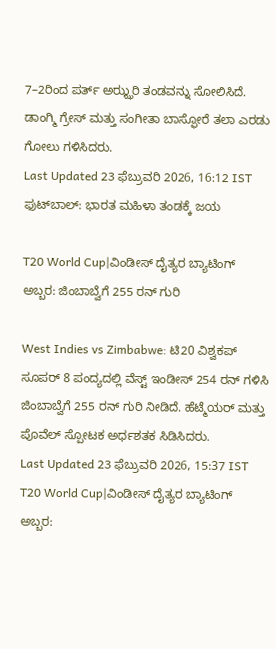7–2ರಿಂದ ಪರ್ತ್ ಅಝ್ಝರಿ ತಂಡವನ್ನು ಸೋಲಿಸಿದೆ. ಡಾಂಗ್ಮಿ ಗ್ರೇಸ್ ಮತ್ತು ಸಂಗೀತಾ ಬಾಸ್ಫೋರೆ ತಲಾ ಎರಡು ಗೋಲು ಗಳಿಸಿದರು.
Last Updated 23 ಫೆಬ್ರುವರಿ 2026, 16:12 IST
ಫುಟ್‌ಬಾಲ್‌: ಭಾರತ ಮಹಿಳಾ ತಂಡಕ್ಕೆ ಜಯ

T20 World Cup|ವಿಂಡೀಸ್ ದೈತ್ಯರ ಬ್ಯಾಟಿಂಗ್ ಅಬ್ಬರ: ಜಿಂಬಾಬ್ವೆಗೆ 255 ರನ್ ಗುರಿ

West Indies vs Zimbabwe: ಟಿ20 ವಿಶ್ವಕಪ್ ಸೂಪರ್ 8 ಪಂದ್ಯದಲ್ಲಿ ವೆಸ್ಟ್ ಇಂಡೀಸ್ 254 ರನ್ ಗಳಿಸಿ ಜಿಂಬಾಬ್ವೆಗೆ 255 ರನ್ ಗುರಿ ನೀಡಿದೆ. ಹೆಟ್ಮೆಯರ್ ಮತ್ತು ಪೊವೆಲ್ ಸ್ಪೋಟಕ ಅರ್ಧಶತಕ ಸಿಡಿಸಿದರು.
Last Updated 23 ಫೆಬ್ರುವರಿ 2026, 15:37 IST
T20 World Cup|ವಿಂಡೀಸ್ ದೈತ್ಯರ ಬ್ಯಾಟಿಂಗ್ ಅಬ್ಬರ: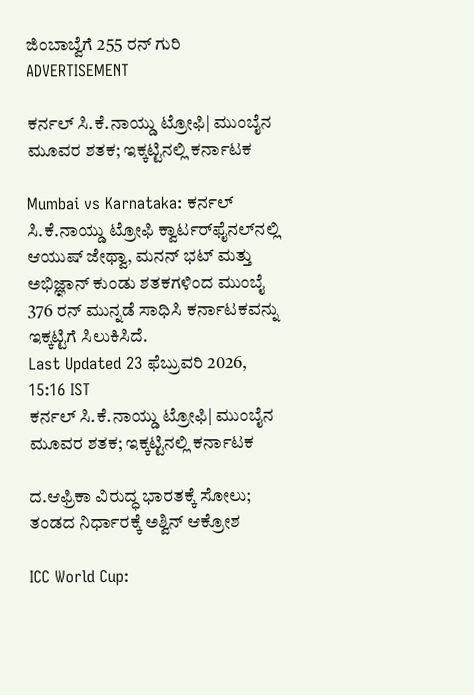ಜಿಂಬಾಬ್ವೆಗೆ 255 ರನ್ ಗುರಿ
ADVERTISEMENT

ಕರ್ನಲ್‌ ಸಿ.ಕೆ.ನಾಯ್ಡು ಟ್ರೋಫಿ| ಮುಂಬೈನ ಮೂವರ ಶತಕ; ಇಕ್ಕಟ್ಟಿನಲ್ಲಿ ಕರ್ನಾಟಕ

Mumbai vs Karnataka: ಕರ್ನಲ್ ಸಿ.ಕೆ.ನಾಯ್ಡು ಟ್ರೋಫಿ ಕ್ವಾರ್ಟರ್‌ಫೈನಲ್‌ನಲ್ಲಿ ಆಯುಷ್ ಜೇಥ್ವಾ, ಮನನ್ ಭಟ್ ಮತ್ತು ಅಭಿಜ್ಞಾನ್ ಕುಂಡು ಶತಕಗಳಿಂದ ಮುಂಬೈ 376 ರನ್ ಮುನ್ನಡೆ ಸಾಧಿಸಿ ಕರ್ನಾಟಕವನ್ನು ಇಕ್ಕಟ್ಟಿಗೆ ಸಿಲುಕಿಸಿದೆ.
Last Updated 23 ಫೆಬ್ರುವರಿ 2026, 15:16 IST
ಕರ್ನಲ್‌ ಸಿ.ಕೆ.ನಾಯ್ಡು ಟ್ರೋಫಿ| ಮುಂಬೈನ ಮೂವರ ಶತಕ; ಇಕ್ಕಟ್ಟಿನಲ್ಲಿ ಕರ್ನಾಟಕ

ದ.ಆಫ್ರಿಕಾ ವಿರುದ್ಧ ಭಾರತಕ್ಕೆ ಸೋಲು; ತಂಡದ ನಿರ್ಧಾರಕ್ಕೆ ಅಶ್ವಿನ್ ಆಕ್ರೋಶ

ICC World Cup: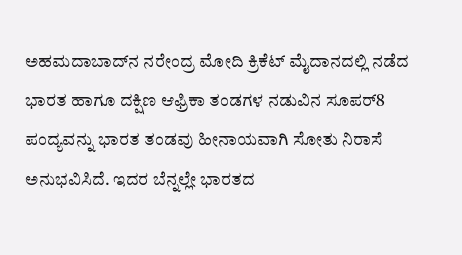ಅಹಮದಾಬಾದ್‌ನ ನರೇಂದ್ರ ಮೋದಿ ಕ್ರಿಕೆಟ್ ಮೈದಾನದಲ್ಲಿ ನಡೆದ ಭಾರತ ಹಾಗೂ ದಕ್ಷಿಣ ಆಫ್ರಿಕಾ ತಂಡಗಳ ನಡುವಿನ ಸೂಪ‌ರ್8 ಪಂದ್ಯವನ್ನು ಭಾರತ ತಂಡವು ಹೀನಾಯವಾಗಿ ಸೋತು ನಿರಾಸೆ ಅನುಭವಿಸಿದೆ. ಇದರ ಬೆನ್ನಲ್ಲೇ ಭಾರತದ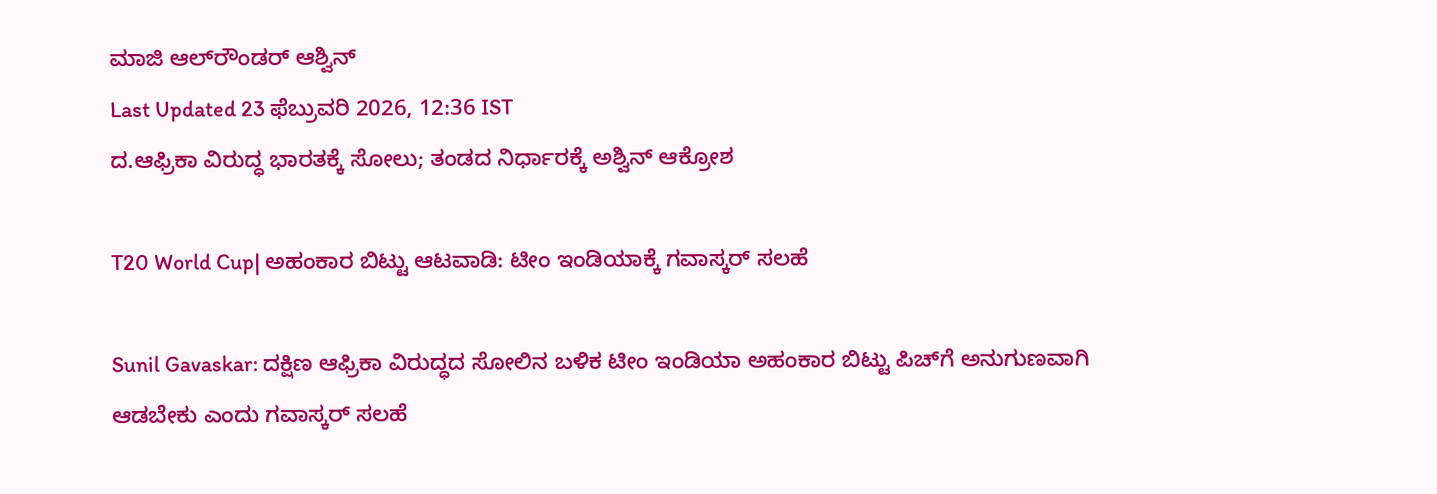ಮಾಜಿ ಆಲ್‌ರೌಂಡರ್ ಆಶ್ವಿನ್‌
Last Updated 23 ಫೆಬ್ರುವರಿ 2026, 12:36 IST
ದ.ಆಫ್ರಿಕಾ ವಿರುದ್ಧ ಭಾರತಕ್ಕೆ ಸೋಲು; ತಂಡದ ನಿರ್ಧಾರಕ್ಕೆ ಅಶ್ವಿನ್ ಆಕ್ರೋಶ

T20 World Cup| ಅಹಂಕಾರ ಬಿಟ್ಟು ಆಟವಾಡಿ: ಟೀಂ ಇಂಡಿಯಾಕ್ಕೆ ಗವಾಸ್ಕರ್ ಸಲಹೆ

Sunil Gavaskar: ದಕ್ಷಿಣ ಆಫ್ರಿಕಾ ವಿರುದ್ಧದ ಸೋಲಿನ ಬಳಿಕ ಟೀಂ ಇಂಡಿಯಾ ಅಹಂಕಾರ ಬಿಟ್ಟು ಪಿಚ್‌ಗೆ ಅನುಗುಣವಾಗಿ ಆಡಬೇಕು ಎಂದು ಗವಾಸ್ಕರ್ ಸಲಹೆ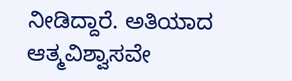ನೀಡಿದ್ದಾರೆ. ಅತಿಯಾದ ಆತ್ಮವಿಶ್ವಾಸವೇ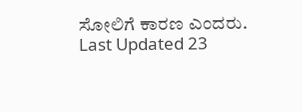ಸೋಲಿಗೆ ಕಾರಣ ಎಂದರು.
Last Updated 23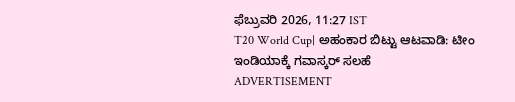ಫೆಬ್ರುವರಿ 2026, 11:27 IST
T20 World Cup| ಅಹಂಕಾರ ಬಿಟ್ಟು ಆಟವಾಡಿ: ಟೀಂ ಇಂಡಿಯಾಕ್ಕೆ ಗವಾಸ್ಕರ್ ಸಲಹೆ
ADVERTISEMENT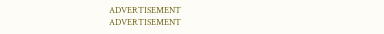ADVERTISEMENT
ADVERTISEMENT